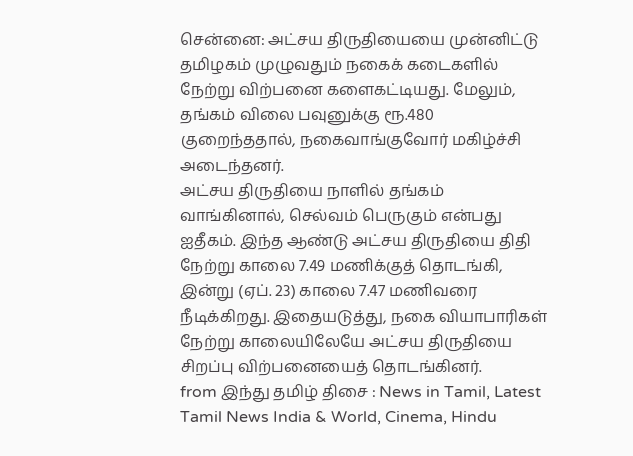சென்னை: அட்சய திருதியையை முன்னிட்டு தமிழகம் முழுவதும் நகைக் கடைகளில் நேற்று விற்பனை களைகட்டியது. மேலும், தங்கம் விலை பவுனுக்கு ரூ.480 குறைந்ததால், நகைவாங்குவோர் மகிழ்ச்சி அடைந்தனர்.
அட்சய திருதியை நாளில் தங்கம் வாங்கினால், செல்வம் பெருகும் என்பது ஐதீகம். இந்த ஆண்டு அட்சய திருதியை திதி நேற்று காலை 7.49 மணிக்குத் தொடங்கி, இன்று (ஏப். 23) காலை 7.47 மணிவரை நீடிக்கிறது. இதையடுத்து, நகை வியாபாரிகள் நேற்று காலையிலேயே அட்சய திருதியை சிறப்பு விற்பனையைத் தொடங்கினர்.
from இந்து தமிழ் திசை : News in Tamil, Latest Tamil News India & World, Cinema, Hindu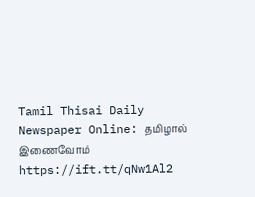Tamil Thisai Daily Newspaper Online: தமிழால் இணைவோம் https://ift.tt/qNw1Al2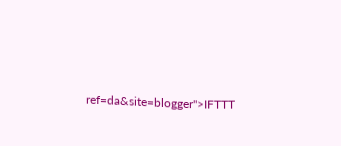ref=da&site=blogger">IFTTT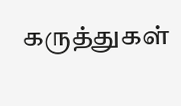கருத்துகள்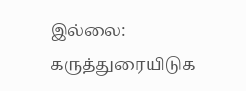இல்லை:
கருத்துரையிடுக